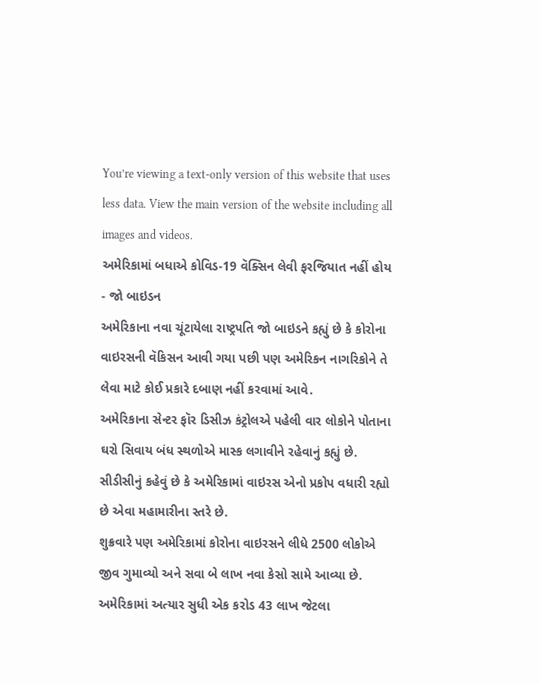You’re viewing a text-only version of this website that uses less data. View the main version of the website including all images and videos.
અમેરિકામાં બધાએ કોવિડ-19 વૅક્સિન લેવી ફરજિયાત નહીં હોય - જો બાઇડન
અમેરિકાના નવા ચૂંટાયેલા રાષ્ટ્રપતિ જો બાઇડને કહ્યું છે કે કોરોના વાઇરસની વૅકિસન આવી ગયા પછી પણ અમેરિકન નાગરિકોને તે લેવા માટે કોઈ પ્રકારે દબાણ નહીં કરવામાં આવે.
અમેરિકાના સેન્ટર ફૉર ડિસીઝ કંટ્રોલએ પહેલી વાર લોકોને પોતાના ઘરો સિવાય બંધ સ્થળોએ માસ્ક લગાવીને રહેવાનું કહ્યું છે.
સીડીસીનું કહેવું છે કે અમેરિકામાં વાઇરસ એનો પ્રકોપ વધારી રહ્યો છે એવા મહામારીના સ્તરે છે.
શુક્રવારે પણ અમેરિકામાં કોરોના વાઇરસને લીધે 2500 લોકોએ જીવ ગુમાવ્યો અને સવા બે લાખ નવા કેસો સામે આવ્યા છે.
અમેરિકામાં અત્યાર સુધી એક કરોડ 43 લાખ જેટલા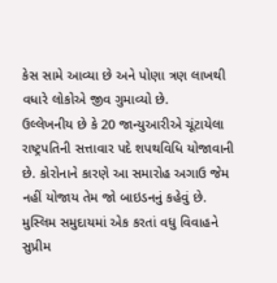કેસ સામે આવ્યા છે અને પોણા ત્રણ લાખથી વધારે લોકોએ જીવ ગુમાવ્યો છે.
ઉલ્લેખનીય છે કે 20 જાન્યુઆરીએ ચૂંટાયેલા રાષ્ટ્રપતિની સત્તાવાર પદે શપથવિધિ યોજાવાની છે. કોરોનાને કારણે આ સમારોહ અગાઉ જેમ નહીં યોજાય તેમ જો બાઇડનનું કહેવું છે.
મુસ્લિમ સમુદાયમાં એક કરતાં વધુ વિવાહને સુપ્રીમ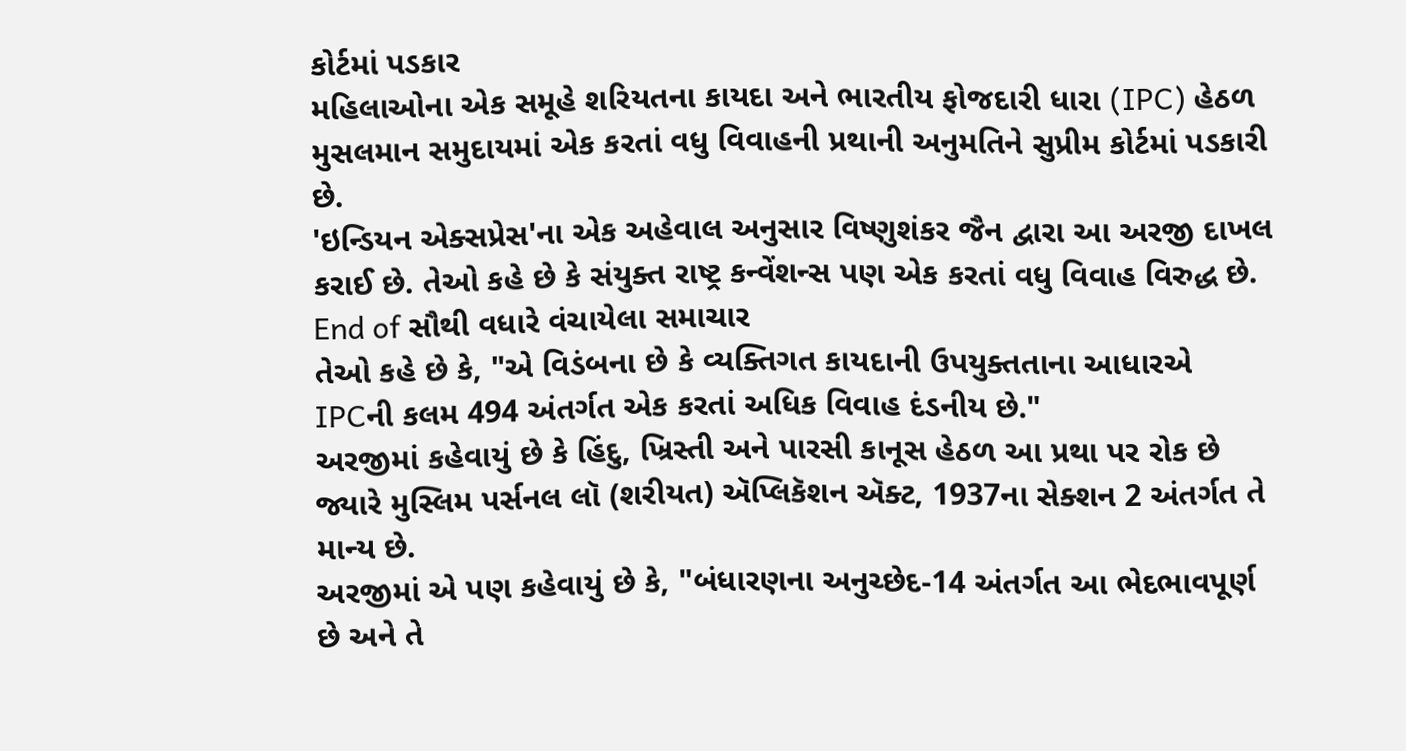કોર્ટમાં પડકાર
મહિલાઓના એક સમૂહે શરિયતના કાયદા અને ભારતીય ફોજદારી ધારા (IPC) હેઠળ મુસલમાન સમુદાયમાં એક કરતાં વધુ વિવાહની પ્રથાની અનુમતિને સુપ્રીમ કોર્ટમાં પડકારી છે.
'ઇન્ડિયન એક્સપ્રેસ'ના એક અહેવાલ અનુસાર વિષ્ણુશંકર જૈન દ્વારા આ અરજી દાખલ કરાઈ છે. તેઓ કહે છે કે સંયુક્ત રાષ્ટ્ર કન્વેંશન્સ પણ એક કરતાં વધુ વિવાહ વિરુદ્ધ છે.
End of સૌથી વધારે વંચાયેલા સમાચાર
તેઓ કહે છે કે, "એ વિડંબના છે કે વ્યક્તિગત કાયદાની ઉપયુક્તતાના આધારએ IPCની કલમ 494 અંતર્ગત એક કરતાં અધિક વિવાહ દંડનીય છે."
અરજીમાં કહેવાયું છે કે હિંદુ, ખ્રિસ્તી અને પારસી કાનૂસ હેઠળ આ પ્રથા પર રોક છે જ્યારે મુસ્લિમ પર્સનલ લૉ (શરીયત) ઍપ્લિકૅશન ઍક્ટ, 1937ના સેક્શન 2 અંતર્ગત તે માન્ય છે.
અરજીમાં એ પણ કહેવાયું છે કે, "બંધારણના અનુચ્છેદ-14 અંતર્ગત આ ભેદભાવપૂર્ણ છે અને તે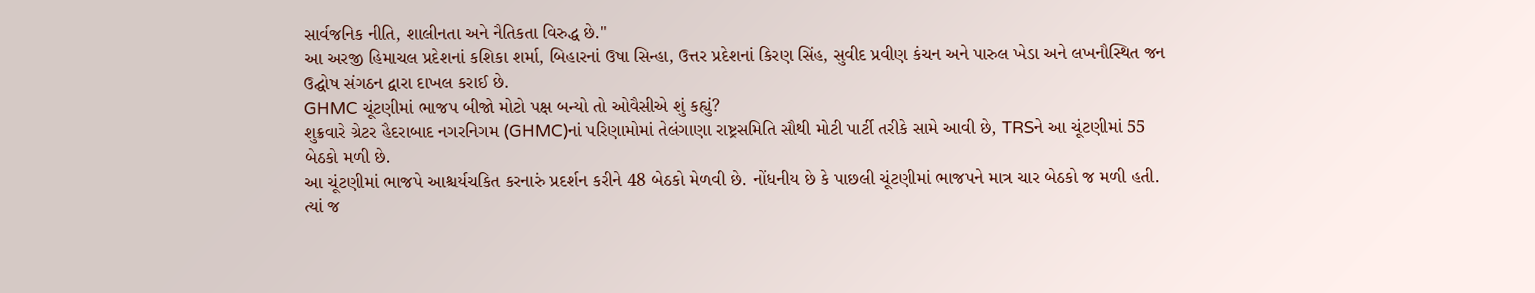સાર્વજનિક નીતિ, શાલીનતા અને નૈતિકતા વિરુદ્ધ છે."
આ અરજી હિમાચલ પ્રદેશનાં કશિકા શર્મા, બિહારનાં ઉષા સિન્હા, ઉત્તર પ્રદેશનાં કિરણ સિંહ, સુવીદ પ્રવીણ કંચન અને પારુલ ખેડા અને લખનૌસ્થિત જન ઉદ્ઘોષ સંગઠન દ્વારા દાખલ કરાઈ છે.
GHMC ચૂંટણીમાં ભાજપ બીજો મોટો પક્ષ બન્યો તો ઓવૈસીએ શું કહ્યું?
શુક્રવારે ગ્રેટર હૈદરાબાદ નગરનિગમ (GHMC)નાં પરિણામોમાં તેલંગાણા રાષ્ટ્રસમિતિ સૌથી મોટી પાર્ટી તરીકે સામે આવી છે, TRSને આ ચૂંટણીમાં 55 બેઠકો મળી છે.
આ ચૂંટણીમાં ભાજપે આશ્ચર્યચકિત કરનારું પ્રદર્શન કરીને 48 બેઠકો મેળવી છે. નોંધનીય છે કે પાછલી ચૂંટણીમાં ભાજપને માત્ર ચાર બેઠકો જ મળી હતી.
ત્યાં જ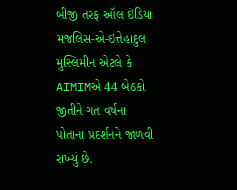બીજી તરફ ઑલ ઇંડિયા મજલિસ-એ-ઇત્તેહાદુલ મુસ્લિમીન એટલે કે AIMIMએ 44 બેઠકો જીતીને ગત વર્ષના પોતાના પ્રદર્શનને જાળવી રાખ્યું છે.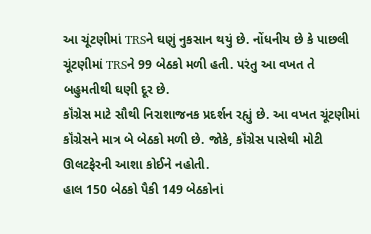આ ચૂંટણીમાં TRSને ઘણું નુકસાન થયું છે. નોંધનીય છે કે પાછલી ચૂંટણીમાં TRSને 99 બેઠકો મળી હતી. પરંતુ આ વખત તે બહુમતીથી ઘણી દૂર છે.
કૉંગ્રેસ માટે સૌથી નિરાશાજનક પ્રદર્શન રહ્યું છે. આ વખત ચૂંટણીમાં કૉંગ્રેસને માત્ર બે બેઠકો મળી છે. જોકે, કૉંગ્રેસ પાસેથી મોટી ઊલટફેરની આશા કોઈને નહોતી.
હાલ 150 બેઠકો પૈકી 149 બેઠકોનાં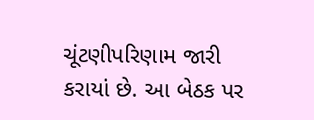ચૂંટણીપરિણામ જારી કરાયાં છે. આ બેઠક પર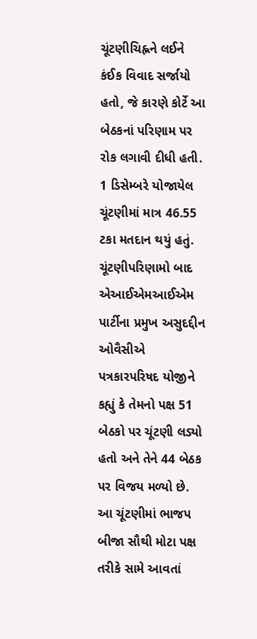ચૂંટણીચિહ્નને લઈને કંઈક વિવાદ સર્જાયો હતો, જે કારણે કોર્ટે આ બેઠકનાં પરિણામ પર રોક લગાવી દીધી હતી.
1 ડિસેમ્બરે યોજાયેલ ચૂંટણીમાં માત્ર 46.55 ટકા મતદાન થયું હતું.
ચૂંટણીપરિણામો બાદ એઆઈએમઆઈએમ પાર્ટીના પ્રમુખ અસુદદ્દીન ઓવૈસીએ પત્રકારપરિષદ યોજીને કહ્યું કે તેમનો પક્ષ 51 બેઠકો પર ચૂંટણી લડ્યો હતો અને તેને 44 બેઠક પર વિજય મળ્યો છે.
આ ચૂંટણીમાં ભાજપ બીજા સૌથી મોટા પક્ષ તરીકે સામે આવતાં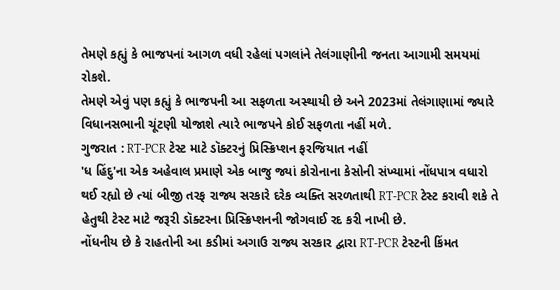તેમણે કહ્યું કે ભાજપનાં આગળ વધી રહેલાં પગલાંને તેલંગાણીની જનતા આગામી સમયમાં રોકશે.
તેમણે એવું પણ કહ્યું કે ભાજપની આ સફળતા અસ્થાયી છે અને 2023માં તેલંગાણામાં જ્યારે વિધાનસભાની ચૂંટણી યોજાશે ત્યારે ભાજપને કોઈ સફળતા નહીં મળે.
ગુજરાત : RT-PCR ટેસ્ટ માટે ડૉક્ટરનું પ્રિસ્ક્રિપ્શન ફરજિયાત નહીં
'ધ હિંદુ'ના એક અહેવાલ પ્રમાણે એક બાજુ જ્યાં કોરોનાના કેસોની સંખ્યામાં નોંધપાત્ર વધારો થઈ રહ્યો છે ત્યાં બીજી તરફ રાજ્ય સરકારે દરેક વ્યક્તિ સરળતાથી RT-PCR ટેસ્ટ કરાવી શકે તે હેતુથી ટેસ્ટ માટે જરૂરી ડૉક્ટરના પ્રિસ્ક્રિપ્શનની જોગવાઈ રદ કરી નાખી છે.
નોંધનીય છે કે રાહતોની આ કડીમાં અગાઉ રાજ્ય સરકાર દ્વારા RT-PCR ટેસ્ટની કિંમત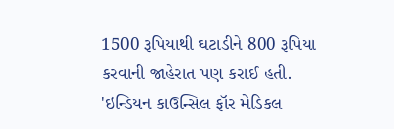1500 રૂપિયાથી ઘટાડીને 800 રૂપિયા કરવાની જાહેરાત પણ કરાઈ હતી.
'ઇન્ડિયન કાઉન્સિલ ફૉર મેડિકલ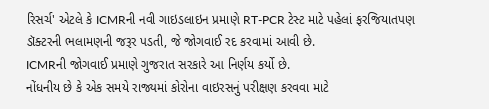રિસર્ચ' એટલે કે ICMRની નવી ગાઇડલાઇન પ્રમાણે RT-PCR ટેસ્ટ માટે પહેલાં ફરજિયાતપણ ડૉક્ટરની ભલામણની જરૂર પડતી, જે જોગવાઈ રદ કરવામાં આવી છે.
ICMRની જોગવાઈ પ્રમાણે ગુજરાત સરકારે આ નિર્ણય કર્યો છે.
નોંધનીય છે કે એક સમયે રાજ્યમાં કોરોના વાઇરસનું પરીક્ષણ કરવવા માટે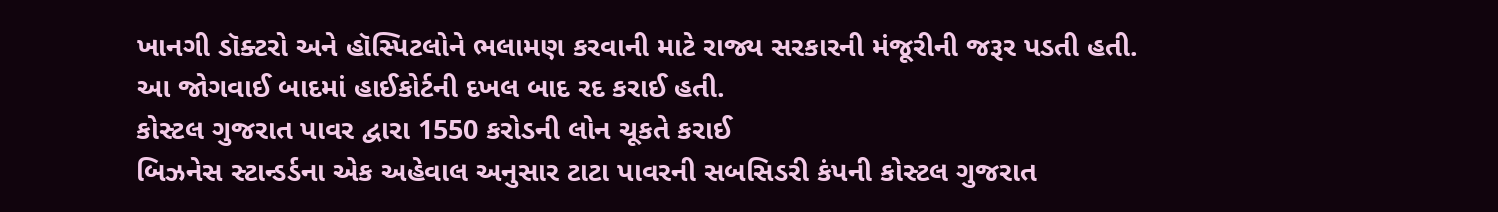ખાનગી ડૉક્ટરો અને હૉસ્પિટલોને ભલામણ કરવાની માટે રાજ્ય સરકારની મંજૂરીની જરૂર પડતી હતી.
આ જોગવાઈ બાદમાં હાઈકોર્ટની દખલ બાદ રદ કરાઈ હતી.
કોસ્ટલ ગુજરાત પાવર દ્વારા 1550 કરોડની લોન ચૂકતે કરાઈ
બિઝનેસ સ્ટાન્ડર્ડના એક અહેવાલ અનુસાર ટાટા પાવરની સબસિડરી કંપની કોસ્ટલ ગુજરાત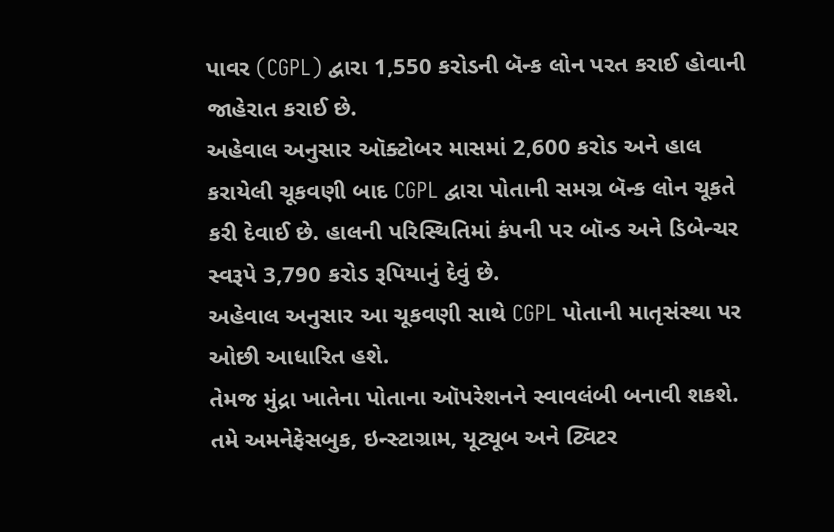પાવર (CGPL) દ્વારા 1,550 કરોડની બૅન્ક લોન પરત કરાઈ હોવાની જાહેરાત કરાઈ છે.
અહેવાલ અનુસાર ઑક્ટોબર માસમાં 2,600 કરોડ અને હાલ કરાયેલી ચૂકવણી બાદ CGPL દ્વારા પોતાની સમગ્ર બૅન્ક લોન ચૂકતે કરી દેવાઈ છે. હાલની પરિસ્થિતિમાં કંપની પર બૉન્ડ અને ડિબેન્ચર સ્વરૂપે 3,790 કરોડ રૂપિયાનું દેવું છે.
અહેવાલ અનુસાર આ ચૂકવણી સાથે CGPL પોતાની માતૃસંસ્થા પર ઓછી આધારિત હશે.
તેમજ મુંદ્રા ખાતેના પોતાના ઑપરેશનને સ્વાવલંબી બનાવી શકશે.
તમે અમનેફેસબુક, ઇન્સ્ટાગ્રામ, યૂટ્યૂબ અને ટ્વિટર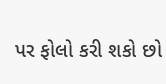પર ફોલો કરી શકો છો